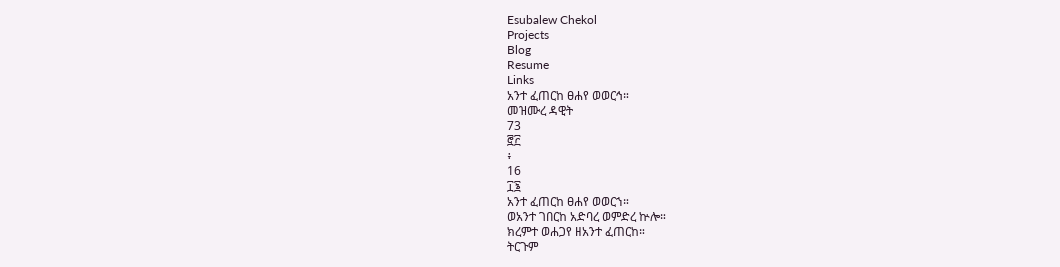Esubalew Chekol
Projects
Blog
Resume
Links
አንተ ፈጠርከ ፀሐየ ወወርኅ።
መዝሙረ ዳዊት
73
፸፫
፥
16
፲፮
አንተ ፈጠርከ ፀሐየ ወወርኀ።
ወአንተ ገበርከ አድባረ ወምድረ ኵሎ።
ክረምተ ወሐጋየ ዘአንተ ፈጠርከ።
ትርጉም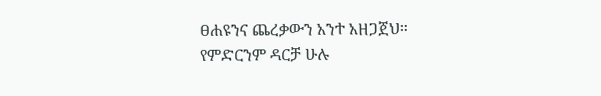ፀሐዩንና ጨረቃውን አንተ አዘጋጀህ።
የምድርንም ዳርቻ ሁሉ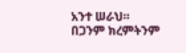አንተ ሠራህ።
በጋንም ክረምትንም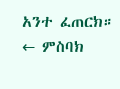አንተ ፈጠርክ።
← ምስባክ